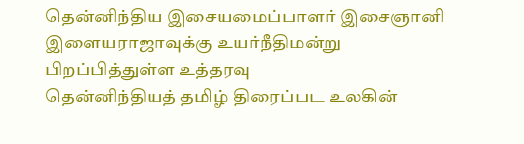தென்னிந்திய இசையமைப்பாளர் இசைஞானி இளையராஜாவுக்கு உயர்நீதிமன்று பிறப்பித்துள்ள உத்தரவு
தென்னிந்தியத் தமிழ் திரைப்பட உலகின்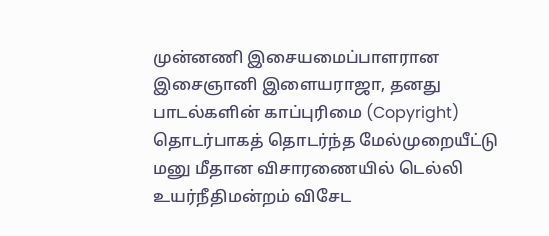முன்னணி இசையமைப்பாளரான இசைஞானி இளையராஜா, தனது பாடல்களின் காப்புரிமை (Copyright) தொடர்பாகத் தொடர்ந்த மேல்முறையீட்டு மனு மீதான விசாரணையில் டெல்லி உயர்நீதிமன்றம் விசேட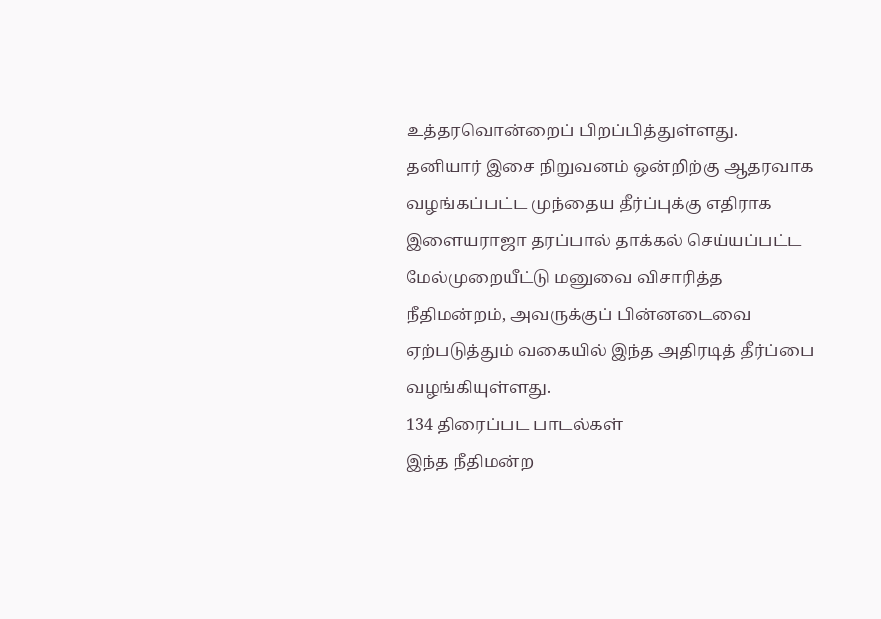உத்தரவொன்றைப் பிறப்பித்துள்ளது.
தனியார் இசை நிறுவனம் ஒன்றிற்கு ஆதரவாக வழங்கப்பட்ட முந்தைய தீர்ப்புக்கு எதிராக இளையராஜா தரப்பால் தாக்கல் செய்யப்பட்ட மேல்முறையீட்டு மனுவை விசாரித்த நீதிமன்றம், அவருக்குப் பின்னடைவை ஏற்படுத்தும் வகையில் இந்த அதிரடித் தீர்ப்பை வழங்கியுள்ளது.
134 திரைப்பட பாடல்கள்
இந்த நீதிமன்ற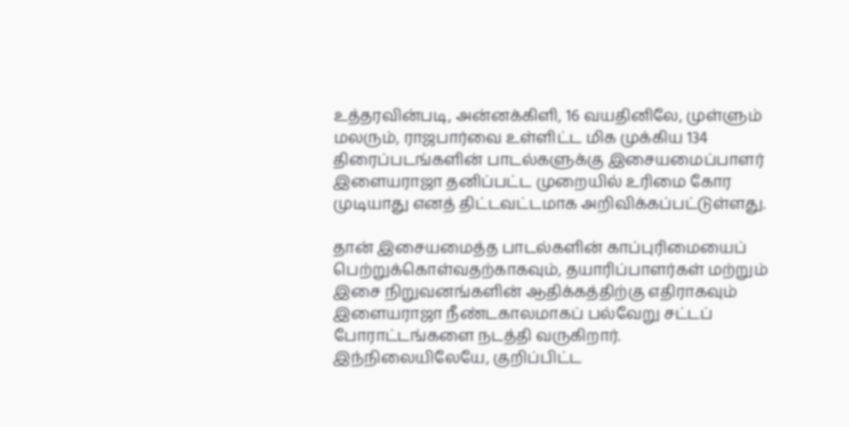உத்தரவின்படி, அன்னக்கிளி, 16 வயதினிலே, முள்ளும் மலரும், ராஜபார்வை உள்ளிட்ட மிக முக்கிய 134 திரைப்படங்களின் பாடல்களுக்கு இசையமைப்பாளர் இளையராஜா தனிப்பட்ட முறையில் உரிமை கோர முடியாது எனத் திட்டவட்டமாக அறிவிக்கப்பட்டுள்ளது.

தான் இசையமைத்த பாடல்களின் காப்புரிமையைப் பெற்றுக்கொள்வதற்காகவும், தயாரிப்பாளர்கள் மற்றும் இசை நிறுவனங்களின் ஆதிக்கத்திற்கு எதிராகவும் இளையராஜா நீண்டகாலமாகப் பல்வேறு சட்டப் போராட்டங்களை நடத்தி வருகிறார்.
இந்நிலையிலேயே, குறிப்பிட்ட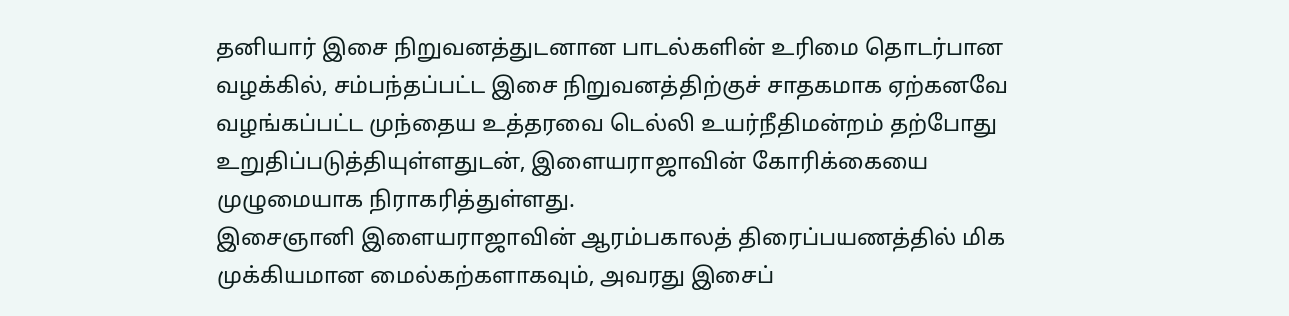தனியார் இசை நிறுவனத்துடனான பாடல்களின் உரிமை தொடர்பான வழக்கில், சம்பந்தப்பட்ட இசை நிறுவனத்திற்குச் சாதகமாக ஏற்கனவே வழங்கப்பட்ட முந்தைய உத்தரவை டெல்லி உயர்நீதிமன்றம் தற்போது உறுதிப்படுத்தியுள்ளதுடன், இளையராஜாவின் கோரிக்கையை முழுமையாக நிராகரித்துள்ளது.
இசைஞானி இளையராஜாவின் ஆரம்பகாலத் திரைப்பயணத்தில் மிக முக்கியமான மைல்கற்களாகவும், அவரது இசைப்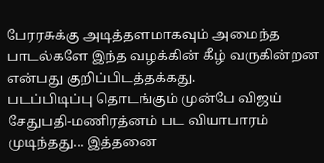பேரரசுக்கு அடித்தளமாகவும் அமைந்த பாடல்களே இந்த வழக்கின் கீழ் வருகின்றன என்பது குறிப்பிடத்தக்கது.
படப்பிடிப்பு தொடங்கும் முன்பே விஜய் சேதுபதி-மணிரத்னம் பட வியாபாரம் முடிந்தது... இத்தனை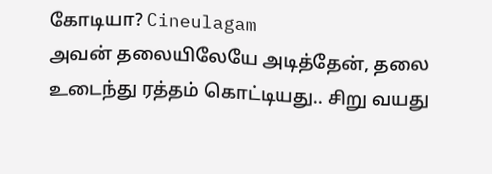கோடியா? Cineulagam
அவன் தலையிலேயே அடித்தேன், தலை உடைந்து ரத்தம் கொட்டியது.. சிறு வயது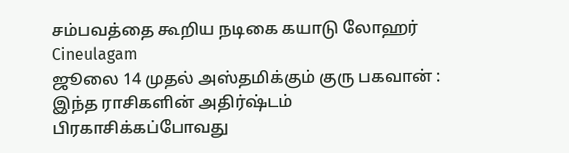சம்பவத்தை கூறிய நடிகை கயாடு லோஹர் Cineulagam
ஜூலை 14 முதல் அஸ்தமிக்கும் குரு பகவான் : இந்த ராசிகளின் அதிர்ஷ்டம் பிரகாசிக்கப்போவது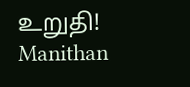உறுதி! Manithan